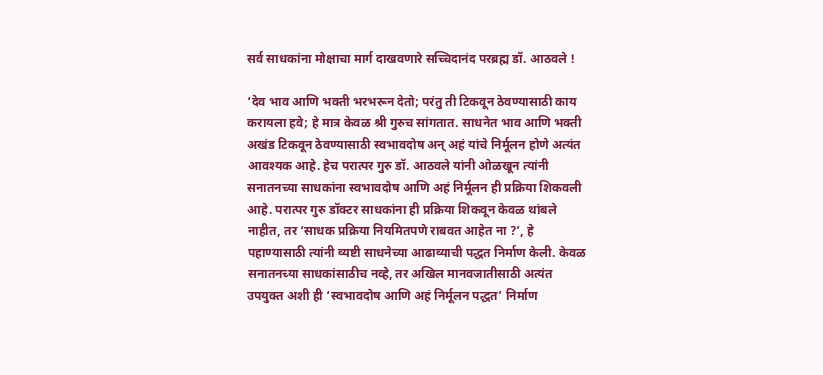सर्व साधकांना मोक्षाचा मार्ग दाखवणारे सच्चिदानंद परब्रह्म डॉ. आठवले !

‘देव भाव आणि भक्ती भरभरून देतो; परंतु ती टिकवून ठेवण्यासाठी काय करायला हवे; हे मात्र केवळ श्री गुरुच सांगतात. साधनेत भाव आणि भक्ती अखंड टिकवून ठेवण्यासाठी स्वभावदोष अन् अहं यांचे निर्मूलन होणे अत्यंत आवश्यक आहे. हेच परात्पर गुरु डॉ. आठवले यांनी ओळखून त्यांनी सनातनच्या साधकांना स्वभावदोष आणि अहं निर्मूलन ही प्रक्रिया शिकवली आहे. परात्पर गुरु डॉक्टर साधकांना ही प्रक्रिया शिकवून केवळ थांबले नाहीत, तर ‘साधक प्रक्रिया नियमितपणे राबवत आहेत ना ?’, हे पहाण्यासाठी त्यांनी व्यष्टी साधनेच्या आढाव्याची पद्धत निर्माण केली. केवळ सनातनच्या साधकांसाठीच नव्हे, तर अखिल मानवजातीसाठी अत्यंत उपयुक्त अशी ही ‘स्वभावदोष आणि अहं निर्मूलन पद्धत’ निर्माण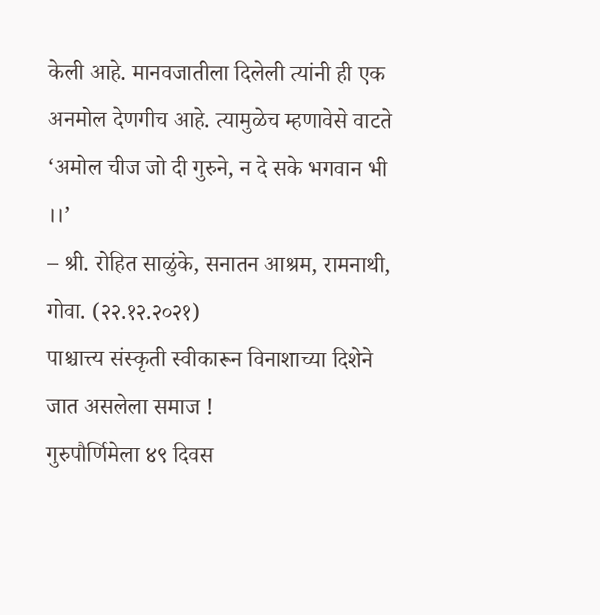केली आहे. मानवजातीला दिलेली त्यांनी ही एक अनमोल देणगीच आहे. त्यामुळेच म्हणावेसे वाटते ‘अमोल चीज जो दी गुरुने, न दे सके भगवान भी ।।’
– श्री. रोहित साळुंके, सनातन आश्रम, रामनाथी, गोवा. (२२.१२.२०२१)
पाश्चात्त्य संस्कृती स्वीकारून विनाशाच्या दिशेने जात असलेला समाज !
गुरुपौर्णिमेला ४९ दिवस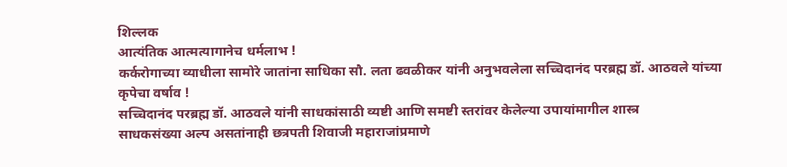शिल्लक
आत्यंतिक आत्मत्यागानेच धर्मलाभ !
कर्करोगाच्या व्याधीला सामोरे जातांना साधिका सौ. लता ढवळीकर यांनी अनुभवलेला सच्चिदानंद परब्रह्म डॉ. आठवले यांच्या कृपेचा वर्षाव !
सच्चिदानंद परब्रह्म डॉ. आठवले यांनी साधकांसाठी व्यष्टी आणि समष्टी स्तरांवर केलेल्या उपायांमागील शास्त्र
साधकसंख्या अल्प असतांनाही छत्रपती शिवाजी महाराजांप्रमाणे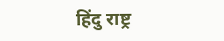हिंदु राष्ट्र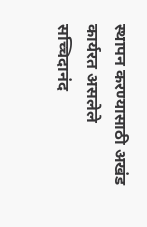स्थापन करण्यासाठी अखंड कार्यरत असलेले सच्चिदानंद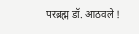परब्रह्म डॉ. आठवले !